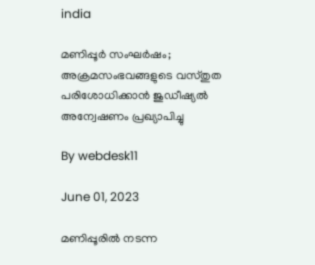india

മണിപ്പൂര്‍ സംഘര്‍ഷം; അക്രമസംഭവങ്ങളുടെ വസ്തുത പരിശോധിക്കാന്‍ ജുഡീഷ്യല്‍ അന്വേഷണം പ്രഖ്യാപിച്ചു

By webdesk11

June 01, 2023

മണിപ്പൂരില്‍ നടന്ന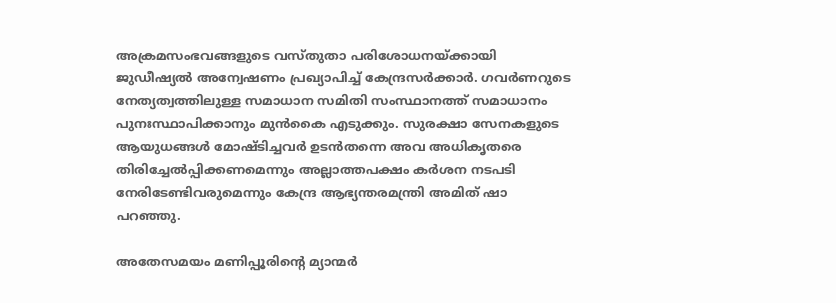അക്രമസംഭവങ്ങളുടെ വസ്തുതാ പരിശോധനയ്ക്കായി ജുഡീഷ്യല്‍ അന്വേഷണം പ്രഖ്യാപിച്ച് കേന്ദ്രസര്‍ക്കാര്‍. ഗവര്‍ണറുടെ നേത്യത്വത്തിലുള്ള സമാധാന സമിതി സംസ്ഥാനത്ത് സമാധാനം പുനഃസ്ഥാപിക്കാനും മുന്‍കൈ എടുക്കും. സുരക്ഷാ സേനകളുടെ ആയുധങ്ങള്‍ മോഷ്ടിച്ചവര്‍ ഉടന്‍തന്നെ അവ അധികൃതരെ തിരിച്ചേല്‍പ്പിക്കണമെന്നും അല്ലാത്തപക്ഷം കര്‍ശന നടപടി നേരിടേണ്ടിവരുമെന്നും കേന്ദ്ര ആഭ്യന്തരമന്ത്രി അമിത് ഷാ പറഞ്ഞു.

അതേസമയം മണിപ്പൂരിന്റെ മ്യാന്മര്‍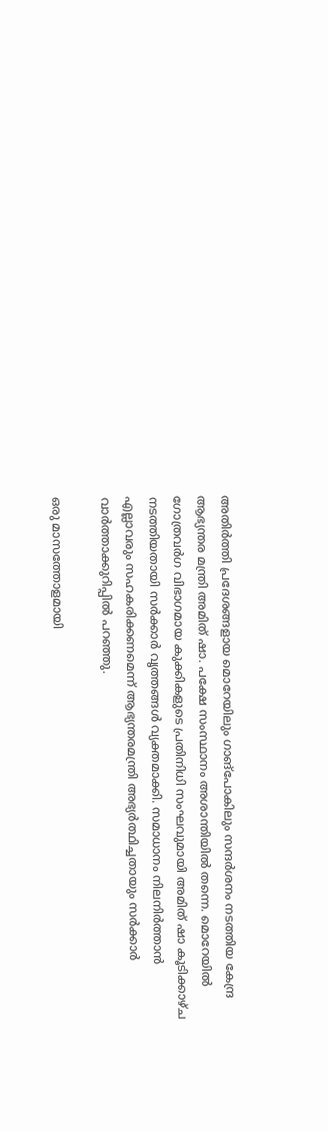അതിര്‍ത്തി പ്രദേശങ്ങളായ മൊറേയിലും ഗാങ്‌പോകിലും സന്ദര്‍ശനം നടത്തിയ കേന്ദ്ര ആഭ്യന്തര മന്ത്രി അമിത് ഷാ. പക്ഷേ സംസ്ഥാനം അശാന്തിയില്‍ തന്നെ. മൊറേയില്‍ ഗോത്രവര്‍ഗ വിഭാഗമായ കുക്കികളുടെ പ്രതിനിധി സംഘവുമായി അമിത് ഷാ കൂടിക്കാഴ്ച നടത്തിയതായി സര്‍ക്കാര്‍ വൃത്തങ്ങള്‍ വ്യക്തമാക്കി. സമാധാനം നിലനിര്‍ത്താന്‍ എല്ലാവരും സഹകരിക്കണമെന്ന് ആഭ്യന്തരമന്ത്രി അഭ്യര്‍ത്ഥിച്ചതായും സര്‍ക്കാര്‍ വാര്‍ത്താക്കുറിപ്പില്‍ പറഞ്ഞു.

ഒരു മാസത്തോളമായി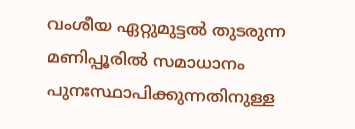വംശീയ ഏറ്റുമുട്ടല്‍ തുടരുന്ന മണിപ്പൂരില്‍ സമാധാനം പുനഃസ്ഥാപിക്കുന്നതിനുള്ള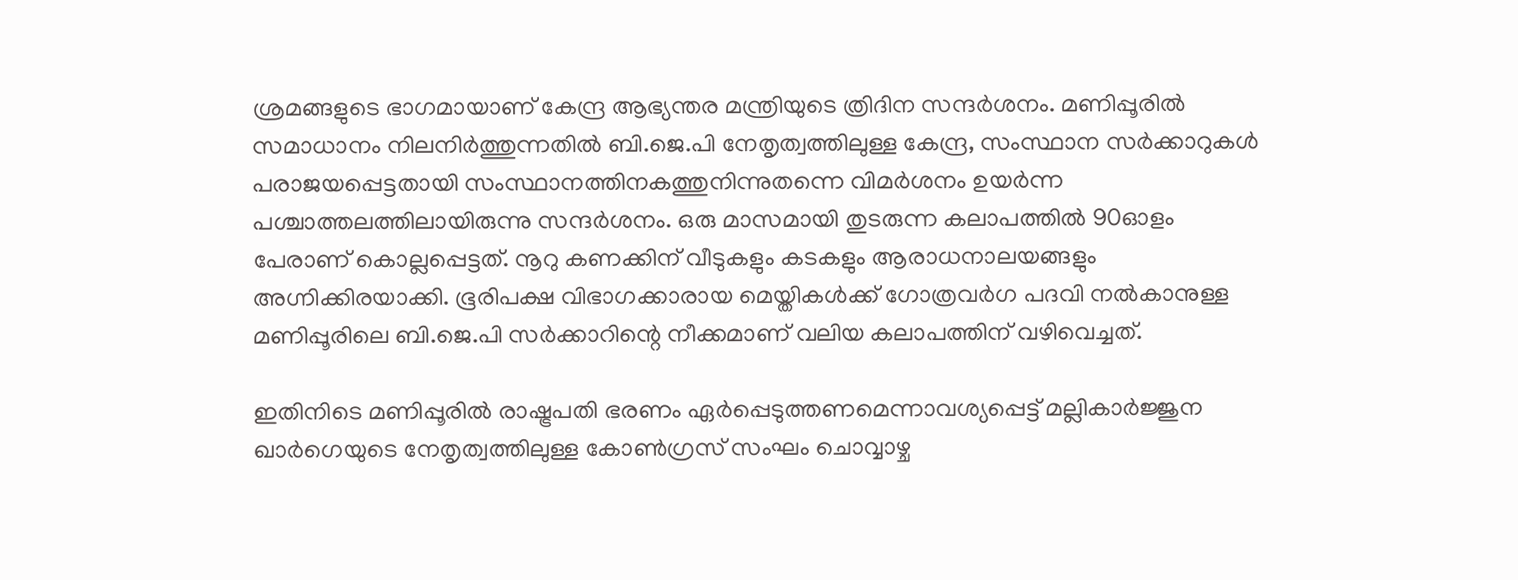ശ്രമങ്ങളുടെ ഭാഗമായാണ് കേന്ദ്ര ആഭ്യന്തര മന്ത്രിയുടെ ത്രിദിന സന്ദര്‍ശനം. മണിപ്പൂരില്‍ സമാധാനം നിലനിര്‍ത്തുന്നതില്‍ ബി.ജെ.പി നേതൃത്വത്തിലുള്ള കേന്ദ്ര, സംസ്ഥാന സര്‍ക്കാറുകള്‍ പരാജയപ്പെട്ടതായി സംസ്ഥാനത്തിനകത്തുനിന്നുതന്നെ വിമര്‍ശനം ഉയര്‍ന്ന പശ്ചാത്തലത്തിലായിരുന്നു സന്ദര്‍ശനം. ഒരു മാസമായി തുടരുന്ന കലാപത്തില്‍ 90ഓളം പേരാണ് കൊല്ലപ്പെട്ടത്. നൂറു കണക്കിന് വീടുകളും കടകളും ആരാധനാലയങ്ങളും അഗ്നിക്കിരയാക്കി. ഭൂരിപക്ഷ വിഭാഗക്കാരായ മെയ്തികള്‍ക്ക് ഗോത്രവര്‍ഗ പദവി നല്‍കാനുള്ള മണിപ്പൂരിലെ ബി.ജെ.പി സര്‍ക്കാറിന്റെ നീക്കമാണ് വലിയ കലാപത്തിന് വഴിവെച്ചത്.

ഇതിനിടെ മണിപ്പൂരില്‍ രാഷ്ട്രപതി ഭരണം ഏര്‍പ്പെടുത്തണമെന്നാവശ്യപ്പെട്ട് മല്ലികാര്‍ജ്ജുന ഖാര്‍ഗെയുടെ നേതൃത്വത്തിലുള്ള കോണ്‍ഗ്രസ് സംഘം ചൊവ്വാഴ്ച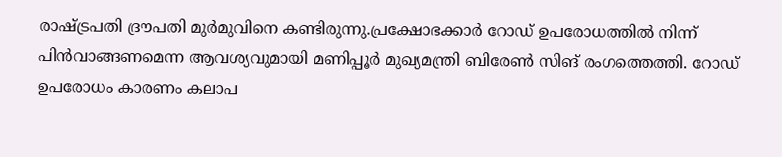രാഷ്ട്രപതി ദ്രൗപതി മുര്‍മുവിനെ കണ്ടിരുന്നു.പ്രക്ഷോഭക്കാര്‍ റോഡ് ഉപരോധത്തില്‍ നിന്ന് പിന്‍വാങ്ങണമെന്ന ആവശ്യവുമായി മണിപ്പൂര്‍ മുഖ്യമന്ത്രി ബിരേണ്‍ സിങ് രംഗത്തെത്തി. റോഡ് ഉപരോധം കാരണം കലാപ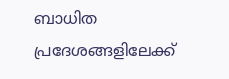ബാധിത പ്രദേശങ്ങളിലേക്ക്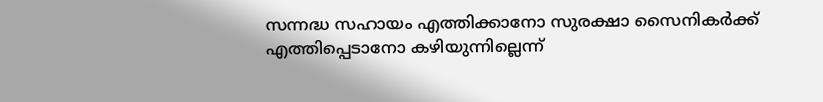സന്നദ്ധ സഹായം എത്തിക്കാനോ സുരക്ഷാ സൈനികര്‍ക്ക് എത്തിപ്പെടാനോ കഴിയുന്നില്ലെന്ന്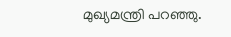മുഖ്യമന്ത്രി പറഞ്ഞു.